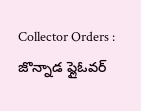Collector Orders : జొన్నాడ ఫ్లైఓవర్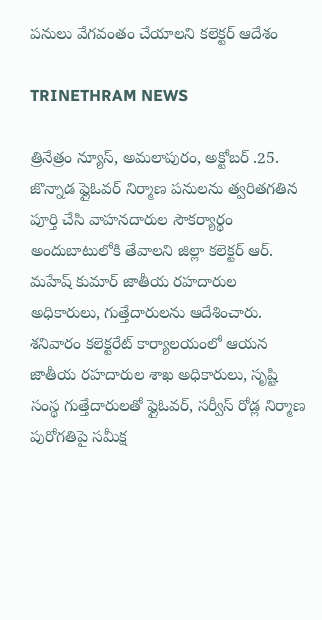పనులు వేగవంతం చేయాలని కలెక్టర్ ఆదేశం

TRINETHRAM NEWS

త్రినేత్రం న్యూస్, అమలాపురం, అక్టోబర్ .25. జొన్నాడ ఫ్లైఓవర్ నిర్మాణ పనులను త్వరితగతిన పూర్తి చేసి వాహనదారుల సౌకర్యార్థం అందుబాటులోకి తేవాలని జిల్లా కలెక్టర్ ఆర్. మహేష్ కుమార్ జాతీయ రహదారుల అధికారులు, గుత్తేదారులను ఆదేశించారు. శనివారం కలెక్టరేట్ కార్యాలయంలో ఆయన జాతీయ రహదారుల శాఖ అధికారులు, సృష్టి సంస్థ గుత్తేదారులతో ఫ్లైఓవర్, సర్వీస్ రోడ్ల నిర్మాణ పురోగతిపై సమీక్ష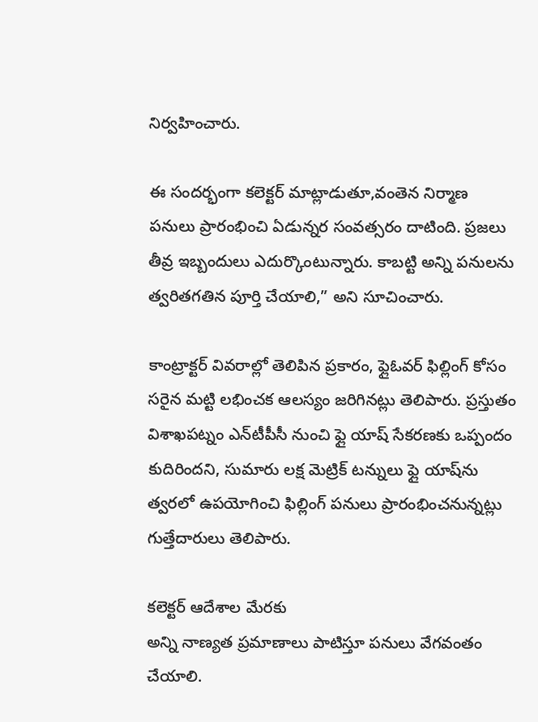నిర్వహించారు.

ఈ సందర్భంగా కలెక్టర్ మాట్లాడుతూ,వంతెన నిర్మాణ పనులు ప్రారంభించి ఏడున్నర సంవత్సరం దాటింది. ప్రజలు తీవ్ర ఇబ్బందులు ఎదుర్కొంటున్నారు. కాబట్టి అన్ని పనులను త్వరితగతిన పూర్తి చేయాలి,” అని సూచించారు.

కాంట్రాక్టర్ వివరాల్లో తెలిపిన ప్రకారం, ఫ్లైఓవర్ ఫిల్లింగ్‌ కోసం సరైన మట్టి లభించక ఆలస్యం జరిగినట్లు తెలిపారు. ప్రస్తుతం విశాఖపట్నం ఎన్‌టీపీసీ నుంచి ఫ్లై యాష్‌ సేకరణకు ఒప్పందం కుదిరిందని, సుమారు లక్ష మెట్రిక్ టన్నులు ఫ్లై యాష్‌ను త్వరలో ఉపయోగించి ఫిల్లింగ్ పనులు ప్రారంభించనున్నట్లు గుత్తేదారులు తెలిపారు.

కలెక్టర్ ఆదేశాల మేరకు
అన్ని నాణ్యత ప్రమాణాలు పాటిస్తూ పనులు వేగవంతం చేయాలి.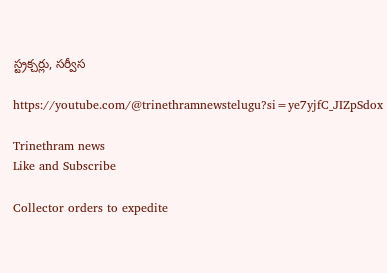స్ట్రక్చర్లు, సర్వీస

https://youtube.com/@trinethramnewstelugu?si=ye7yjfC_JIZpSdox

Trinethram news
Like and Subscribe

Collector orders to expedite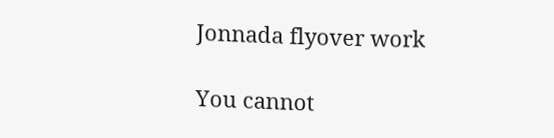Jonnada flyover work

You cannot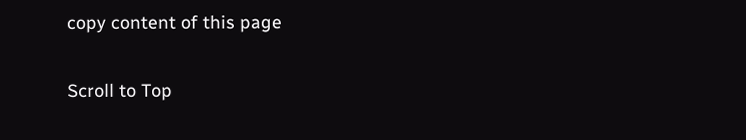copy content of this page

Scroll to Top